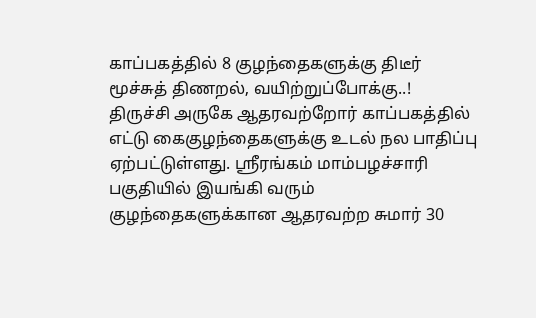காப்பகத்தில் 8 குழந்தைகளுக்கு திடீர் மூச்சுத் திணறல், வயிற்றுப்போக்கு..!
திருச்சி அருகே ஆதரவற்றோர் காப்பகத்தில் எட்டு கைகுழந்தைகளுக்கு உடல் நல பாதிப்பு ஏற்பட்டுள்ளது. ஸ்ரீரங்கம் மாம்பழச்சாரி பகுதியில் இயங்கி வரும் குழந்தைகளுக்கான ஆதரவற்ற சுமார் 30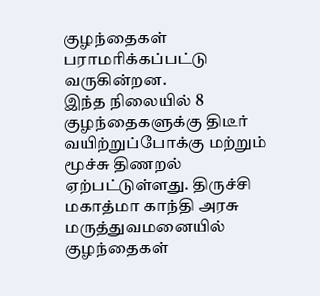குழந்தைகள் பராமரிக்கப்பட்டு வருகின்றன.
இந்த நிலையில் 8 குழந்தைகளுக்கு திடீர் வயிற்றுப்போக்கு மற்றும் மூச்சு திணறல் ஏற்பட்டுள்ளது. திருச்சி மகாத்மா காந்தி அரசு மருத்துவமனையில் குழந்தைகள்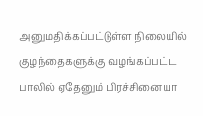அனுமதிக்கப்பட்டுள்ள நிலையில் குழந்தைகளுக்கு வழங்கப்பட்ட பாலில் ஏதேனும் பிரச்சினையா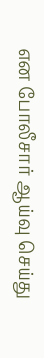என போலீசார் ஆய்வு செய்து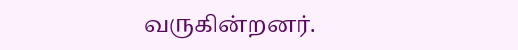வருகின்றனர்.